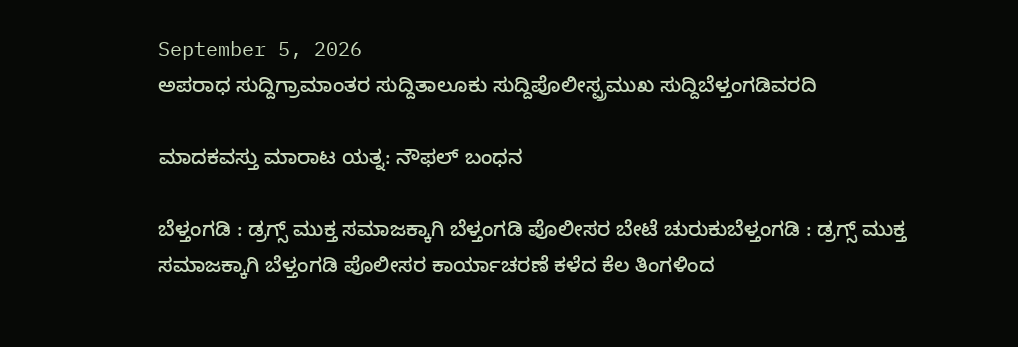September 5, 2026
ಅಪರಾಧ ಸುದ್ದಿಗ್ರಾಮಾಂತರ ಸುದ್ದಿತಾಲೂಕು ಸುದ್ದಿಪೊಲೀಸ್ಪ್ರಮುಖ ಸುದ್ದಿಬೆಳ್ತಂಗಡಿವರದಿ

ಮಾದಕವಸ್ತು ಮಾರಾಟ ಯತ್ನ: ನೌಫಲ್ ಬಂಧನ

ಬೆಳ್ತಂಗಡಿ : ಡ್ರಗ್ಸ್ ಮುಕ್ತ ಸಮಾಜಕ್ಕಾಗಿ ಬೆಳ್ತಂಗಡಿ ಪೊಲೀಸರ ಬೇಟೆ ಚುರುಕುಬೆಳ್ತಂಗಡಿ : ಡ್ರಗ್ಸ್ ಮುಕ್ತ ಸಮಾಜಕ್ಕಾಗಿ ಬೆಳ್ತಂಗಡಿ ಪೊಲೀಸರ ಕಾರ್ಯಾಚರಣೆ ಕಳೆದ ಕೆಲ ತಿಂಗಳಿಂದ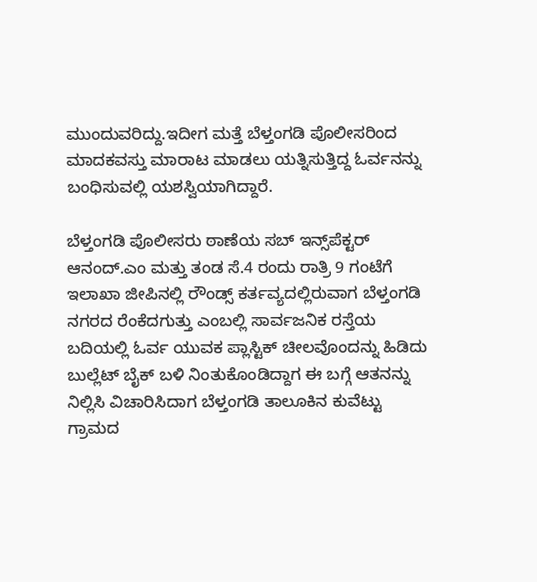ಮುಂದುವರಿದ್ದು.ಇದೀಗ ಮತ್ತೆ ಬೆಳ್ತಂಗಡಿ ಪೊಲೀಸರಿಂದ ಮಾದಕವಸ್ತು ಮಾರಾಟ ಮಾಡಲು ಯತ್ನಿಸುತ್ತಿದ್ದ ಓರ್ವನನ್ನು ಬಂಧಿಸುವಲ್ಲಿ ಯಶಸ್ವಿಯಾಗಿದ್ದಾರೆ.

ಬೆಳ್ತಂಗಡಿ ಪೊಲೀಸರು ಠಾಣೆಯ ಸಬ್ ಇನ್ಸ್‌ಪೆಕ್ಟರ್ ಆನಂದ್.ಎಂ ಮತ್ತು ತಂಡ ಸೆ.4 ರಂದು ರಾತ್ರಿ 9 ಗಂಟೆಗೆ ಇಲಾಖಾ ಜೀಪಿ‌ನಲ್ಲಿ ರೌಂಡ್ಸ್ ಕರ್ತವ್ಯದಲ್ಲಿರುವಾಗ ಬೆಳ್ತಂಗಡಿ ನಗರದ ರೆಂಕೆದಗುತ್ತು ಎಂಬಲ್ಲಿ ಸಾರ್ವಜನಿಕ ರಸ್ತೆಯ ಬದಿಯಲ್ಲಿ ಓರ್ವ ಯುವಕ ಪ್ಲಾಸ್ಟಿಕ್ ಚೀಲವೊಂದನ್ನು ಹಿಡಿದು ಬುಲ್ಲೆಟ್ ಬೈಕ್ ಬಳಿ ನಿಂತುಕೊಂಡಿದ್ದಾಗ ಈ ಬಗ್ಗೆ ಆತನನ್ನು ನಿಲ್ಲಿಸಿ ವಿಚಾರಿಸಿದಾಗ ಬೆಳ್ತಂಗಡಿ ತಾಲೂಕಿನ ಕುವೆಟ್ಟು ಗ್ರಾಮದ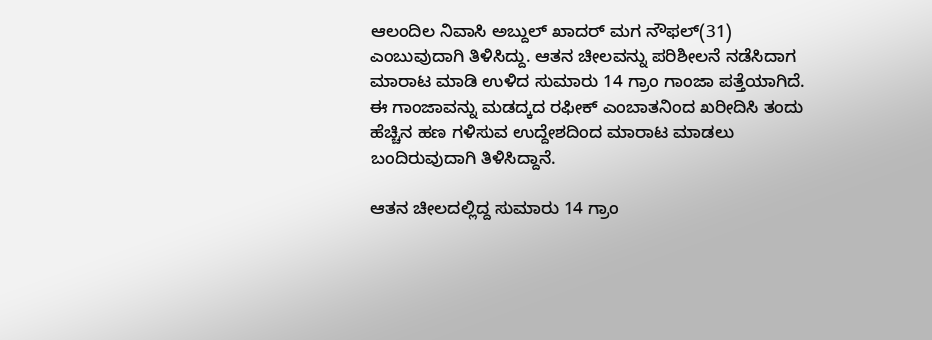ಆಲಂದಿಲ ನಿವಾಸಿ ಅಬ್ದುಲ್ ಖಾದರ್ ಮಗ ನೌಫಲ್(31) ಎಂಬುವುದಾಗಿ ತಿಳಿಸಿದ್ದು. ಆತನ ಚೀಲವನ್ನು ಪರಿಶೀಲನೆ ನಡೆಸಿದಾಗ ಮಾರಾಟ ಮಾಡಿ ಉಳಿದ ಸುಮಾರು 14 ಗ್ರಾಂ ಗಾಂಜಾ ಪತ್ತೆಯಾಗಿದೆ‌. ಈ ಗಾಂಜಾವನ್ನು ಮಡದ್ಕದ ರಫೀಕ್ ಎಂಬಾತನಿಂದ ಖರೀದಿಸಿ ತಂದು ಹೆಚ್ಚಿನ ಹಣ ಗಳಿಸುವ ಉದ್ದೇಶದಿಂದ ಮಾರಾಟ ಮಾಡಲು ಬಂದಿರುವುದಾಗಿ ತಿಳಿಸಿದ್ದಾನೆ.

ಆತನ ಚೀಲದಲ್ಲಿದ್ದ ಸುಮಾರು 14 ಗ್ರಾಂ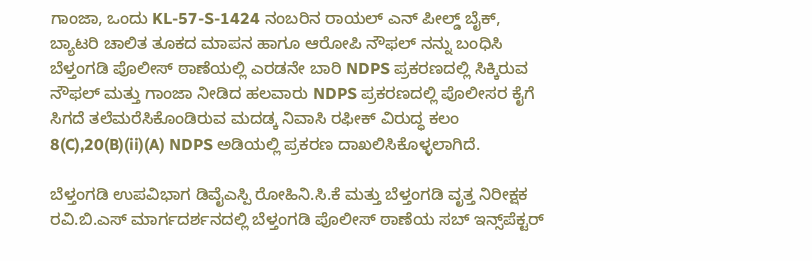ಗಾಂಜಾ, ಒಂದು KL-57-S-1424 ನಂಬರಿನ ರಾಯಲ್ ಎನ್ ಪೀಲ್ಡ್ ಬೈಕ್, ಬ್ಯಾಟರಿ ಚಾಲಿತ ತೂಕದ ಮಾಪನ ಹಾಗೂ ಆರೋಪಿ ನೌಫಲ್ ನನ್ನು ಬಂಧಿಸಿ ಬೆಳ್ತಂಗಡಿ ಪೊಲೀಸ್ ಠಾಣೆಯಲ್ಲಿ ಎರಡನೇ ಬಾರಿ NDPS ಪ್ರಕರಣದಲ್ಲಿ ಸಿಕ್ಕಿರುವ ನೌಫಲ್ ಮತ್ತು ಗಾಂಜಾ ನೀಡಿದ ಹಲವಾರು NDPS ಪ್ರಕರಣದಲ್ಲಿ ಪೊಲೀಸರ ಕೈಗೆ ಸಿಗದೆ ತಲೆಮರೆಸಿಕೊಂಡಿರುವ ಮದಡ್ಕ ನಿವಾಸಿ ರಫೀಕ್ ವಿರುದ್ಧ ಕಲಂ 8(C),20(B)(ii)(A) NDPS ಅಡಿಯಲ್ಲಿ ಪ್ರಕರಣ ದಾಖಲಿಸಿಕೊಳ್ಳಲಾಗಿದೆ.

ಬೆಳ್ತಂಗಡಿ ಉಪವಿಭಾಗ ಡಿವೈಎಸ್ಪಿ ರೋಹಿನಿ.ಸಿ.ಕೆ ಮತ್ತು ಬೆಳ್ತಂಗಡಿ ವೃತ್ತ ನಿರೀಕ್ಷಕ ರವಿ‌.ಬಿ.ಎಸ್ ಮಾರ್ಗದರ್ಶನದಲ್ಲಿ ಬೆಳ್ತಂಗಡಿ ಪೊಲೀಸ್ ಠಾಣೆಯ ಸಬ್ ಇನ್ಸ್‌ಪೆಕ್ಟರ್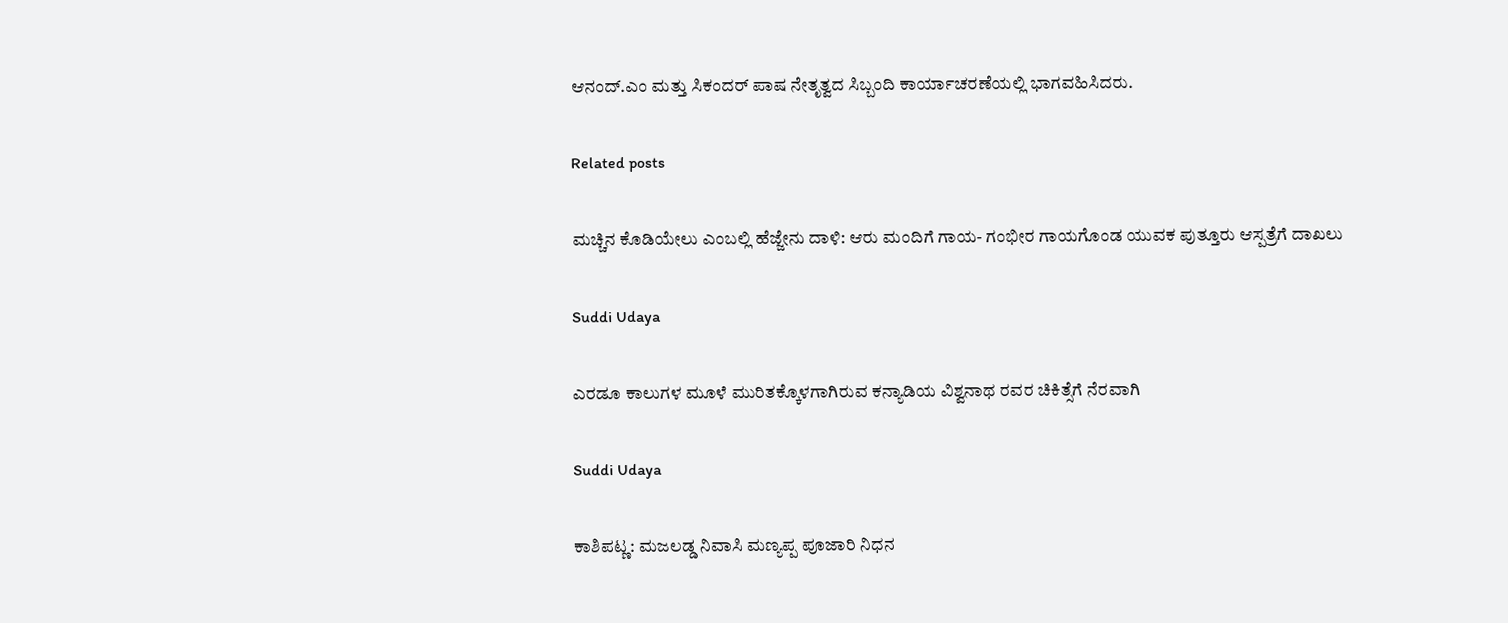ಆನಂದ್.ಎಂ ಮತ್ತು ಸಿಕಂದರ್ ಪಾಷ ನೇತೃತ್ವದ ಸಿಬ್ಬಂದಿ ಕಾರ್ಯಾಚರಣೆಯಲ್ಲಿ ಭಾಗವಹಿಸಿದರು.

Related posts

ಮಚ್ಚಿನ ಕೊಡಿಯೇಲು ಎಂಬಲ್ಲಿ ಹೆಜ್ಜೇನು ದಾಳಿ: ಆರು ಮಂದಿಗೆ‌ ಗಾಯ- ಗಂಭೀರ ಗಾಯಗೊಂಡ‌ ಯುವಕ ಪುತ್ತೂರು ಆಸ್ಪತ್ರೆಗೆ ದಾಖಲು

Suddi Udaya

ಎರಡೂ ಕಾಲುಗಳ ಮೂಳೆ ಮುರಿತಕ್ಕೊಳಗಾಗಿರುವ ಕನ್ಯಾಡಿಯ ವಿಶ್ವನಾಥ ರವರ ಚಿಕಿತ್ಸೆಗೆ ನೆರವಾಗಿ

Suddi Udaya

ಕಾಶಿಪಟ್ಣ: ಮಜಲಡ್ಡ ನಿವಾಸಿ ಮಣ್ಯಪ್ಪ ಪೂಜಾರಿ ನಿಧನ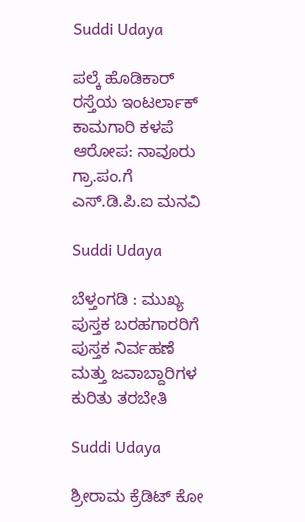Suddi Udaya

ಪಲ್ಕೆ ಹೊಡಿಕಾರ್ ರಸ್ತೆಯ ಇಂಟರ್ಲಾಕ್ ಕಾಮಗಾರಿ ಕಳಪೆ ಆರೋಪ: ನಾವೂರು ಗ್ರಾ.ಪಂ.ಗೆ ಎಸ್.ಡಿ.ಪಿ.ಐ ಮನವಿ

Suddi Udaya

ಬೆಳ್ತಂಗಡಿ : ಮುಖ್ಯ ಪುಸ್ತಕ ಬರಹಗಾರರಿಗೆ ಪುಸ್ತಕ ನಿರ್ವಹಣೆ ಮತ್ತು ಜವಾಬ್ದಾರಿಗಳ ಕುರಿತು ತರಬೇತಿ

Suddi Udaya

ಶ್ರೀರಾಮ ಕ್ರೆಡಿಟ್ ಕೋ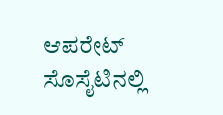ಆಪರೇಟ್ ಸೊಸೈಟಿನಲ್ಲಿ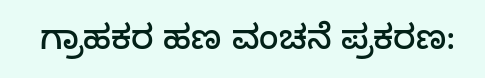ಗ್ರಾಹಕರ ಹಣ ವಂಚನೆ ಪ್ರಕರಣ: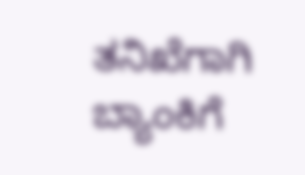ತನಿಖೆಗಾಗಿ ಬ್ಯಾಂಕಿಗೆ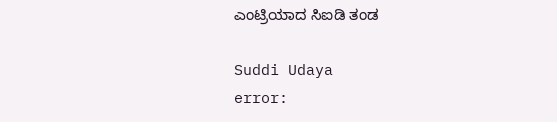ಎಂಟ್ರಿಯಾದ ಸಿಐಡಿ ತಂಡ

Suddi Udaya
error: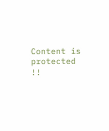Content is protected !!